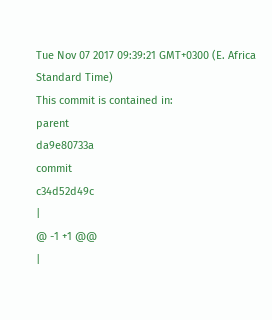Tue Nov 07 2017 09:39:21 GMT+0300 (E. Africa Standard Time)
This commit is contained in:
parent
da9e80733a
commit
c34d52d49c
|
@ -1 +1 @@
|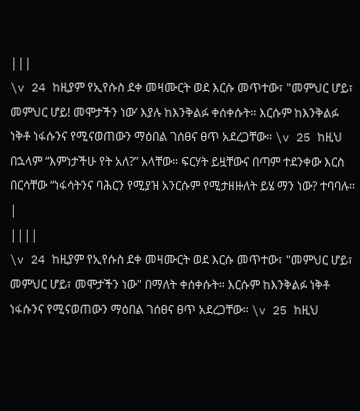|||
\v 24 ከዚያም የኢየሱስ ደቀ መዛሙርት ወደ እርሱ መጥተው፣ "መምህር ሆይ፣ መምህር ሆይ! መሞታችን ነው’ እያሉ ከእንቅልፉ ቀሰቀሱት። እርሱም ከእንቅልፉ ነቅቶ ነፋሱንና የሚናወጠውን ማዕበል ገሰፀና ፀጥ አደረጋቸው። \v 25 ከዚህ በኋላም “እምነታችሁ የት አለ?” አላቸው። ፍርሃት ይዟቸውና በጣም ተደንቀው እርስ በርሳቸው “ነፋሳትንና ባሕርን የሚያዝ አንርሱም የሚታዘዙለት ይሄ ማን ነው? ተባባሉ።
|
||||
\v 24 ከዚያም የኢየሱስ ደቀ መዛሙርት ወደ እርሱ መጥተው፣ "መምህር ሆይ፣ መምህር ሆይ፣ መሞታችን ነው" በማለት ቀሰቀሱት። እርሱም ከእንቅልፉ ነቅቶ ነፋሱንና የሚናወጠውን ማዕበል ገሰፀና ፀጥ አደረጋቸው። \v 25 ከዚህ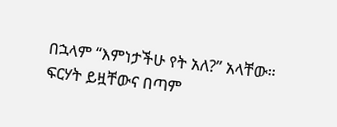በኋላም “እምነታችሁ የት አለ?” አላቸው። ፍርሃት ይዟቸውና በጣም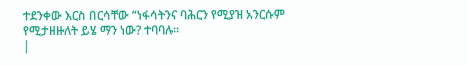ተደንቀው እርስ በርሳቸው “ነፋሳትንና ባሕርን የሚያዝ አንርሱም የሚታዘዙለት ይሄ ማን ነው? ተባባሉ።
|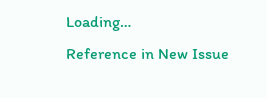Loading…
Reference in New Issue